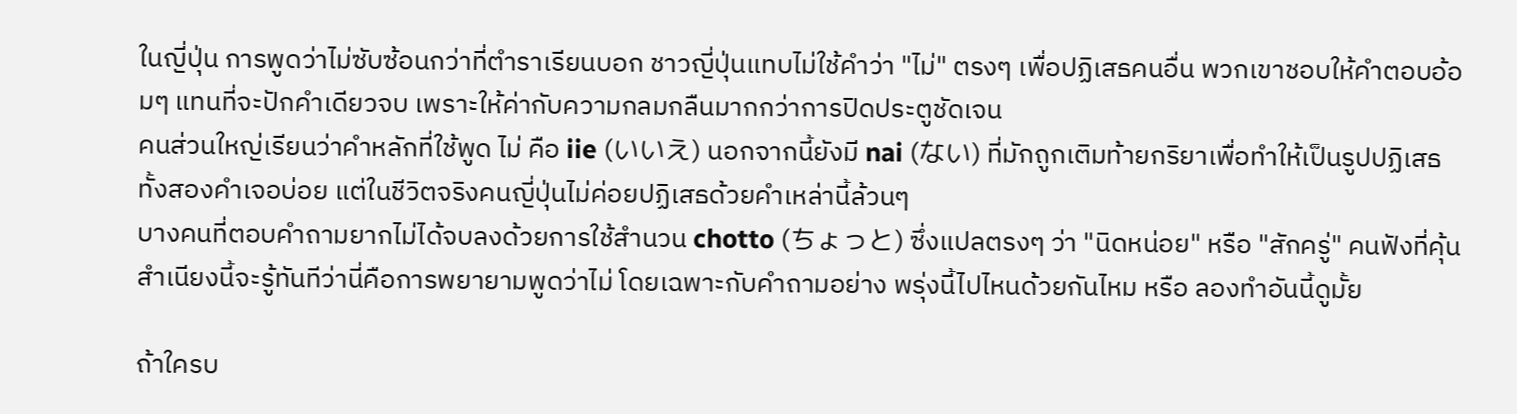ในญี่ปุ่น การพูดว่าไม่ซับซ้อนกว่าที่ตำราเรียนบอก ชาวญี่ปุ่นแทบไม่ใช้คำว่า "ไม่" ตรงๆ เพื่อปฏิเสธคนอื่น พวกเขาชอบให้คำตอบอ้อมๆ แทนที่จะปักคำเดียวจบ เพราะให้ค่ากับความกลมกลืนมากกว่าการปิดประตูชัดเจน
คนส่วนใหญ่เรียนว่าคำหลักที่ใช้พูด ไม่ คือ iie (いいえ) นอกจากนี้ยังมี nai (ない) ที่มักถูกเติมท้ายกริยาเพื่อทำให้เป็นรูปปฏิเสธ ทั้งสองคำเจอบ่อย แต่ในชีวิตจริงคนญี่ปุ่นไม่ค่อยปฏิเสธด้วยคำเหล่านี้ล้วนๆ
บางคนที่ตอบคำถามยากไม่ได้จบลงด้วยการใช้สำนวน chotto (ちょっと) ซึ่งแปลตรงๆ ว่า "นิดหน่อย" หรือ "สักครู่" คนฟังที่คุ้นสำเนียงนี้จะรู้ทันทีว่านี่คือการพยายามพูดว่าไม่ โดยเฉพาะกับคำถามอย่าง พรุ่งนี้ไปไหนด้วยกันไหม หรือ ลองทำอันนี้ดูมั้ย

ถ้าใครบ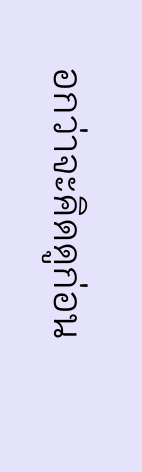อกว่าจะคิดดูก่อน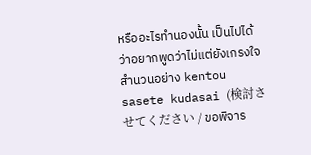หรืออะไรทำนองนั้น เป็นไปได้ว่าอยากพูดว่าไม่แต่ยังเกรงใจ สำนวนอย่าง kentou sasete kudasai (検討させてください / ขอพิจาร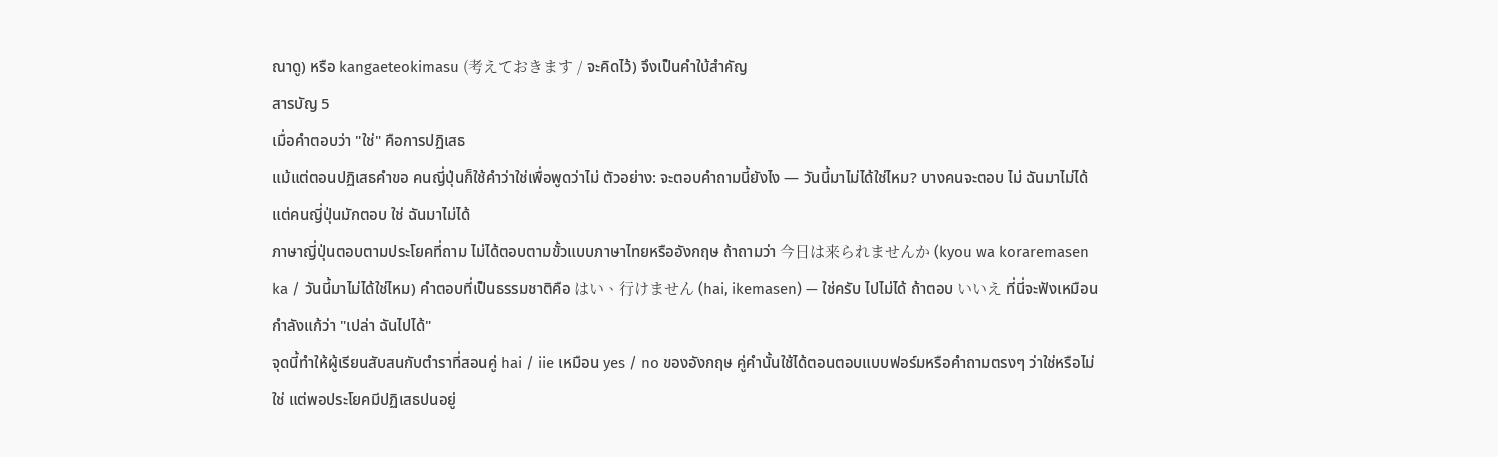ณาดู) หรือ kangaeteokimasu (考えておきます / จะคิดไว้) จึงเป็นคำใบ้สำคัญ
สารบัญ 5
เมื่อคำตอบว่า "ใช่" คือการปฏิเสธ
แม้แต่ตอนปฏิเสธคำขอ คนญี่ปุ่นก็ใช้คำว่าใช่เพื่อพูดว่าไม่ ตัวอย่าง: จะตอบคำถามนี้ยังไง — วันนี้มาไม่ได้ใช่ไหม? บางคนจะตอบ ไม่ ฉันมาไม่ได้ แต่คนญี่ปุ่นมักตอบ ใช่ ฉันมาไม่ได้
ภาษาญี่ปุ่นตอบตามประโยคที่ถาม ไม่ได้ตอบตามขั้วแบบภาษาไทยหรืออังกฤษ ถ้าถามว่า 今日は来られませんか (kyou wa koraremasen ka / วันนี้มาไม่ได้ใช่ไหม) คำตอบที่เป็นธรรมชาติคือ はい、行けません (hai, ikemasen) — ใช่ครับ ไปไม่ได้ ถ้าตอบ いいえ ที่นี่จะฟังเหมือนกำลังแก้ว่า "เปล่า ฉันไปได้"
จุดนี้ทำให้ผู้เรียนสับสนกับตำราที่สอนคู่ hai / iie เหมือน yes / no ของอังกฤษ คู่คำนั้นใช้ได้ตอนตอบแบบฟอร์มหรือคำถามตรงๆ ว่าใช่หรือไม่ใช่ แต่พอประโยคมีปฏิเสธปนอยู่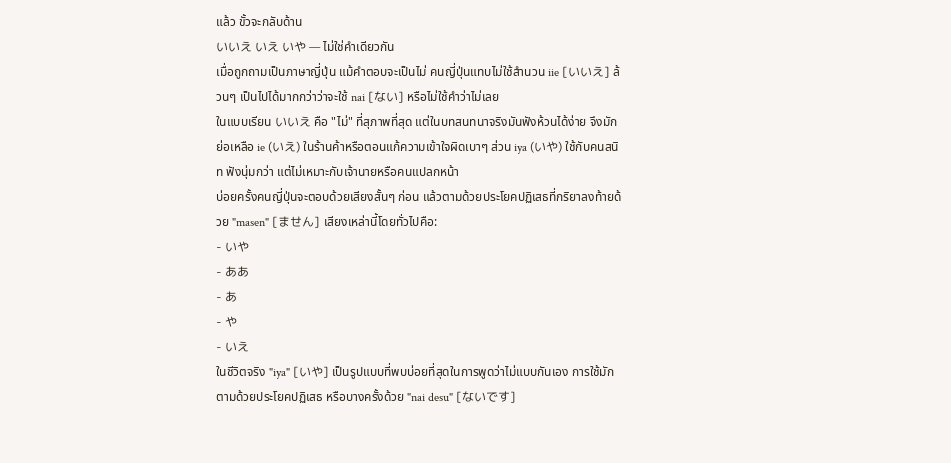แล้ว ขั้วจะกลับด้าน
いいえ いえ いや — ไม่ใช่คำเดียวกัน
เมื่อถูกถามเป็นภาษาญี่ปุ่น แม้คำตอบจะเป็นไม่ คนญี่ปุ่นแทบไม่ใช้สำนวน iie [いいえ] ล้วนๆ เป็นไปได้มากกว่าว่าจะใช้ nai [ない] หรือไม่ใช้คำว่าไม่เลย
ในแบบเรียน いいえ คือ "ไม่" ที่สุภาพที่สุด แต่ในบทสนทนาจริงมันฟังห้วนได้ง่าย จึงมักย่อเหลือ ie (いえ) ในร้านค้าหรือตอนแก้ความเข้าใจผิดเบาๆ ส่วน iya (いや) ใช้กับคนสนิท ฟังนุ่มกว่า แต่ไม่เหมาะกับเจ้านายหรือคนแปลกหน้า
บ่อยครั้งคนญี่ปุ่นจะตอบด้วยเสียงสั้นๆ ก่อน แล้วตามด้วยประโยคปฏิเสธที่กริยาลงท้ายด้วย "masen" [ません] เสียงเหล่านี้โดยทั่วไปคือ:
- いや
- ああ
- あ
- や
- いえ
ในชีวิตจริง "iya" [いや] เป็นรูปแบบที่พบบ่อยที่สุดในการพูดว่าไม่แบบกันเอง การใช้มักตามด้วยประโยคปฏิเสธ หรือบางครั้งด้วย "nai desu" [ないです]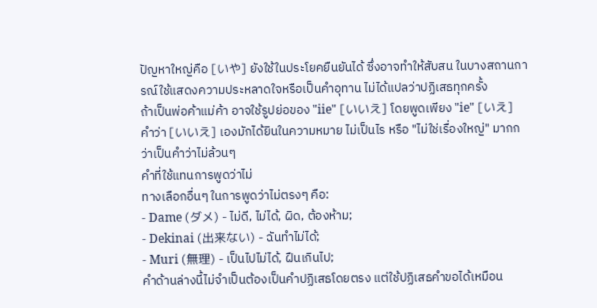ปัญหาใหญ่คือ [いや] ยังใช้ในประโยคยืนยันได้ ซึ่งอาจทำให้สับสน ในบางสถานการณ์ใช้แสดงความประหลาดใจหรือเป็นคำอุทาน ไม่ได้แปลว่าปฏิเสธทุกครั้ง
ถ้าเป็นพ่อค้าแม่ค้า อาจใช้รูปย่อของ "iie" [いいえ] โดยพูดเพียง "ie" [いえ] คำว่า [いいえ] เองมักได้ยินในความหมาย ไม่เป็นไร หรือ "ไม่ใช่เรื่องใหญ่" มากกว่าเป็นคำว่าไม่ล้วนๆ
คำที่ใช้แทนการพูดว่าไม่
ทางเลือกอื่นๆ ในการพูดว่าไม่ตรงๆ คือ:
- Dame (ダメ) - ไม่ดี, ไม่ได้, ผิด, ต้องห้าม;
- Dekinai (出来ない) - ฉันทำไม่ได้;
- Muri (無理) - เป็นไปไม่ได้, ฝืนเกินไป;
คำด้านล่างนี้ไม่จำเป็นต้องเป็นคำปฏิเสธโดยตรง แต่ใช้ปฏิเสธคำขอได้เหมือน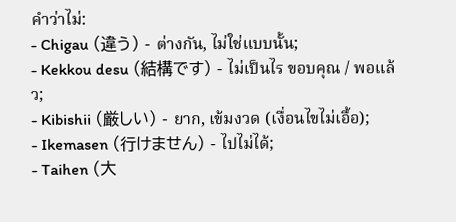คำว่าไม่:
- Chigau (違う) - ต่างกัน, ไม่ใช่แบบนั้น;
- Kekkou desu (結構です) - ไม่เป็นไร ขอบคุณ / พอแล้ว;
- Kibishii (厳しい) - ยาก, เข้มงวด (เงื่อนไขไม่เอื้อ);
- Ikemasen (行けません) - ไปไม่ได้;
- Taihen (大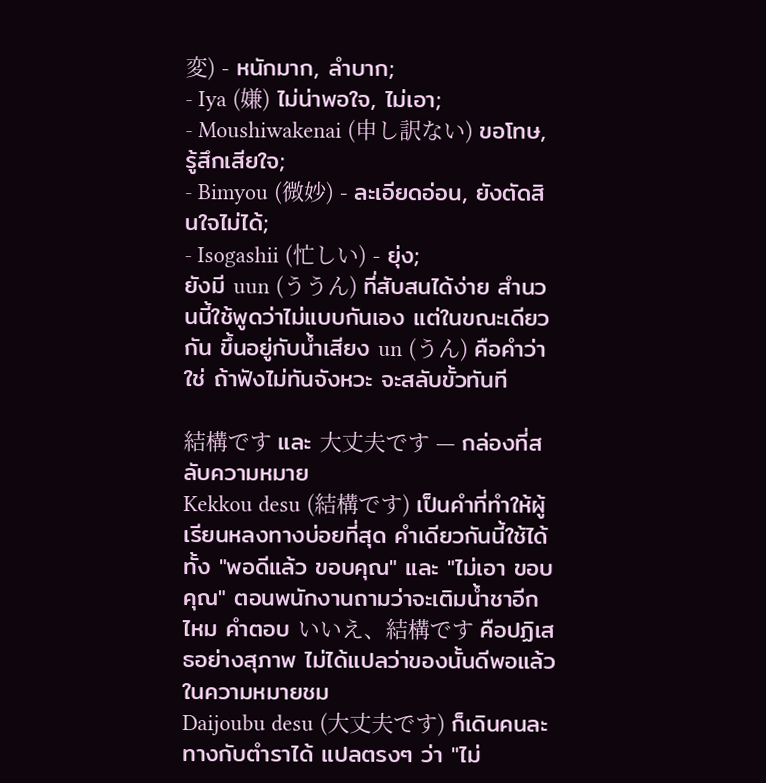変) - หนักมาก, ลำบาก;
- Iya (嫌) ไม่น่าพอใจ, ไม่เอา;
- Moushiwakenai (申し訳ない) ขอโทษ, รู้สึกเสียใจ;
- Bimyou (微妙) - ละเอียดอ่อน, ยังตัดสินใจไม่ได้;
- Isogashii (忙しい) - ยุ่ง;
ยังมี uun (ううん) ที่สับสนได้ง่าย สำนวนนี้ใช้พูดว่าไม่แบบกันเอง แต่ในขณะเดียวกัน ขึ้นอยู่กับน้ำเสียง un (うん) คือคำว่าใช่ ถ้าฟังไม่ทันจังหวะ จะสลับขั้วทันที

結構です และ 大丈夫です — กล่องที่สลับความหมาย
Kekkou desu (結構です) เป็นคำที่ทำให้ผู้เรียนหลงทางบ่อยที่สุด คำเดียวกันนี้ใช้ได้ทั้ง "พอดีแล้ว ขอบคุณ" และ "ไม่เอา ขอบคุณ" ตอนพนักงานถามว่าจะเติมน้ำชาอีกไหม คำตอบ いいえ、結構です คือปฏิเสธอย่างสุภาพ ไม่ได้แปลว่าของนั้นดีพอแล้วในความหมายชม
Daijoubu desu (大丈夫です) ก็เดินคนละทางกับตำราได้ แปลตรงๆ ว่า "ไม่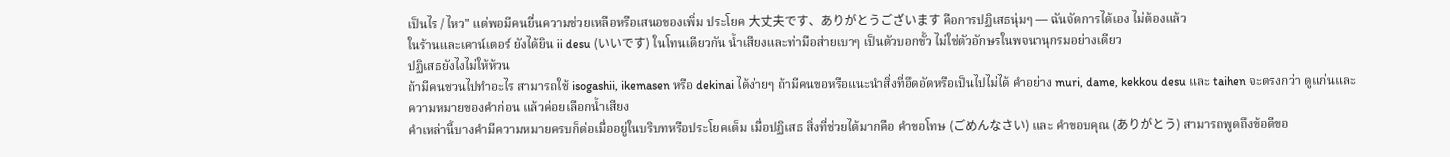เป็นไร / ไหว" แต่พอมีคนยื่นความช่วยเหลือหรือเสนอของเพิ่ม ประโยค 大丈夫です、ありがとうございます คือการปฏิเสธนุ่มๆ — ฉันจัดการได้เอง ไม่ต้องแล้ว
ในร้านและเคาน์เตอร์ ยังได้ยิน ii desu (いいです) ในโทนเดียวกัน น้ำเสียงและท่ามือส่ายเบาๆ เป็นตัวบอกขั้ว ไม่ใช่ตัวอักษรในพจนานุกรมอย่างเดียว
ปฏิเสธยังไงไม่ให้ห้วน
ถ้ามีคนชวนไปทำอะไร สามารถใช้ isogashii, ikemasen หรือ dekinai ได้ง่ายๆ ถ้ามีคนขอหรือแนะนำสิ่งที่อึดอัดหรือเป็นไปไม่ได้ คำอย่าง muri, dame, kekkou desu และ taihen จะตรงกว่า ดูแก่นและความหมายของคำก่อน แล้วค่อยเลือกน้ำเสียง
คำเหล่านี้บางคำมีความหมายครบก็ต่อเมื่ออยู่ในบริบทหรือประโยคเต็ม เมื่อปฏิเสธ สิ่งที่ช่วยได้มากคือ คำขอโทษ (ごめんなさい) และ คำขอบคุณ (ありがとう) สามารถพูดถึงข้อดีขอ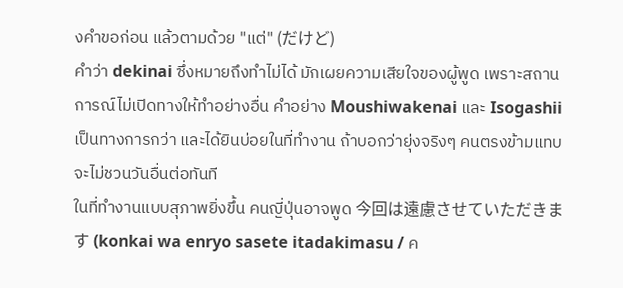งคำขอก่อน แล้วตามด้วย "แต่" (だけど)
คำว่า dekinai ซึ่งหมายถึงทำไม่ได้ มักเผยความเสียใจของผู้พูด เพราะสถานการณ์ไม่เปิดทางให้ทำอย่างอื่น คำอย่าง Moushiwakenai และ Isogashii เป็นทางการกว่า และได้ยินบ่อยในที่ทำงาน ถ้าบอกว่ายุ่งจริงๆ คนตรงข้ามแทบจะไม่ชวนวันอื่นต่อทันที
ในที่ทำงานแบบสุภาพยิ่งขึ้น คนญี่ปุ่นอาจพูด 今回は遠慮させていただきます (konkai wa enryo sasete itadakimasu / ค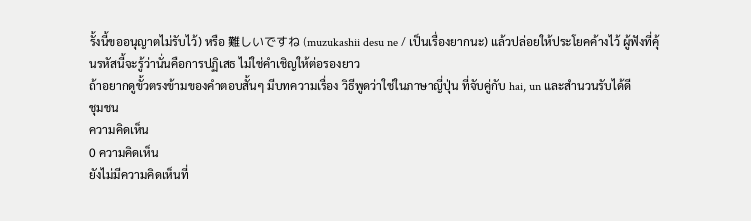รั้งนี้ขออนุญาตไม่รับไว้) หรือ 難しいですね (muzukashii desu ne / เป็นเรื่องยากนะ) แล้วปล่อยให้ประโยคค้างไว้ ผู้ฟังที่คุ้นรหัสนี้จะรู้ว่านั่นคือการปฏิเสธ ไม่ใช่คำเชิญให้ต่อรองยาว
ถ้าอยากดูขั้วตรงข้ามของคำตอบสั้นๆ มีบทความเรื่อง วิธีพูดว่าใช่ในภาษาญี่ปุ่น ที่จับคู่กับ hai, un และสำนวนรับได้ดี
ชุมชน
ความคิดเห็น
0 ความคิดเห็น
ยังไม่มีความคิดเห็นที่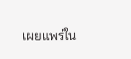เผยแพร่ใน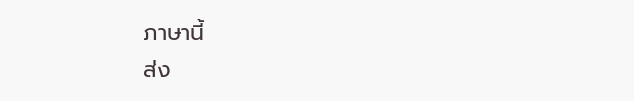ภาษานี้
ส่ง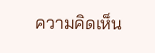ความคิดเห็น